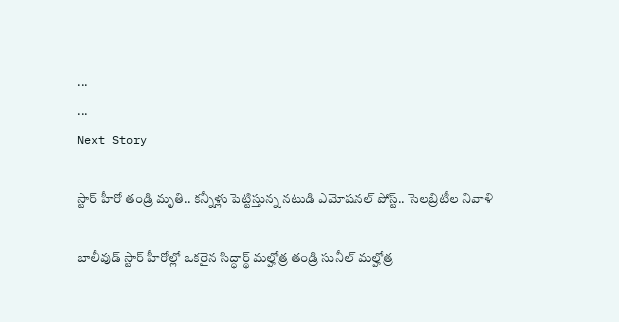...
...
Next Story

స్టార్ హీరో తండ్రి మృతి.. క‌న్నీళ్లు పెట్టిస్తున్న నటుడి ఎమోష‌న‌ల్ పోస్ట్‌.. సెల‌బ్రిటీల నివాళి

బాలీవుడ్ స్టార్ హీరోల్లో ఒకరైన సిద్ధార్థ్ మల్హోత్ర తండ్రి సునీల్ మల్హోత్ర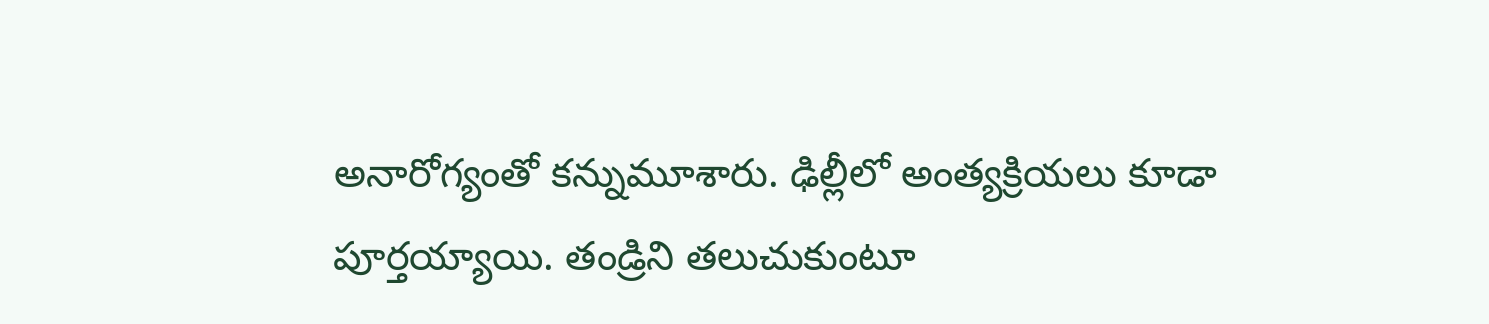అనారోగ్యంతో కన్నుమూశారు. ఢిల్లీలో అంత్యక్రియలు కూడా పూర్తయ్యాయి. తండ్రిని తలుచుకుంటూ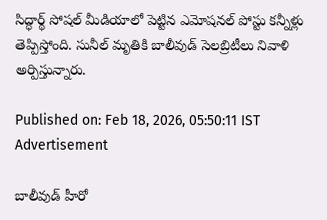సిద్ధార్థ్ సోషల్ మీడియాలో పెట్టిన ఎమోషనల్ పోస్టు కన్నీళ్లు తెప్పిస్తోంది. సునీల్ మృతికి బాలీవుడ్ సెలబ్రిటీలు నివాళి అర్పిస్తున్నారు.

Published on: Feb 18, 2026, 05:50:11 IST
Advertisement

బాలీవుడ్ హీరో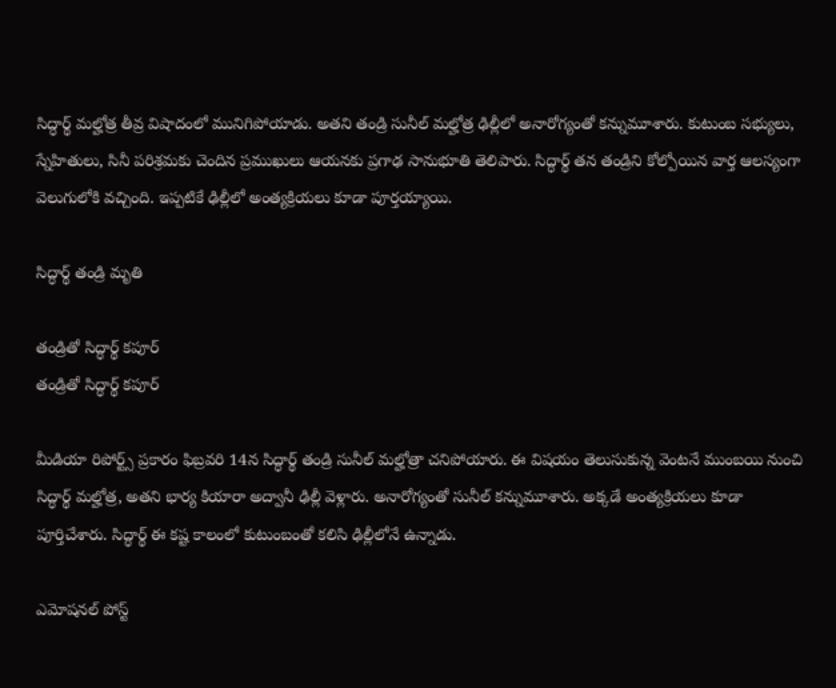సిద్ధార్థ్ మల్హోత్ర తీవ్ర విషాదంలో మునిగిపోయాడు. అతని తండ్రి సునీల్ మల్హోత్ర ఢిల్లీలో అనారోగ్యంతో కన్నుమూశారు. కుటుంబ సభ్యులు, స్నేహితులు, సినీ పరిశ్రమకు చెందిన ప్రముఖులు ఆయనకు ప్రగాఢ సానుభూతి తెలిపారు. సిద్ధార్థ్ తన తండ్రిని కోల్పోయిన వార్త ఆలస్యంగా వెలుగులోకి వచ్చింది. ఇప్పటికే ఢిల్లీలో అంత్యక్రియలు కూడా పూర్తయ్యాయి.

సిద్ధార్థ్ తండ్రి మృతి

తండ్రితో సిద్ధార్థ్ కపూర్
తండ్రితో సిద్ధార్థ్ కపూర్

మీడియా రిపోర్ట్స్ ప్రకారం ఫిబ్రవరి 14న సిద్ధార్థ్ తండ్రి సునీల్ మల్హోత్రా చనిపోయారు. ఈ విషయం తెలుసుకున్న వెంటనే ముంబయి నుంచి సిద్ధార్థ్ మల్హోత్ర, అతని భార్య కియారా అద్వానీ ఢిల్లీ వెళ్లారు. అనారోగ్యంతో సునీల్ కన్నుమూశారు. అక్కడే అంత్యక్రియలు కూడా పూర్తిచేశారు. సిద్ధార్థ్ ఈ కష్ట కాలంలో కుటుంబంతో కలిసి ఢిల్లీలోనే ఉన్నాడు.

ఎమోషనల్ పోస్ట్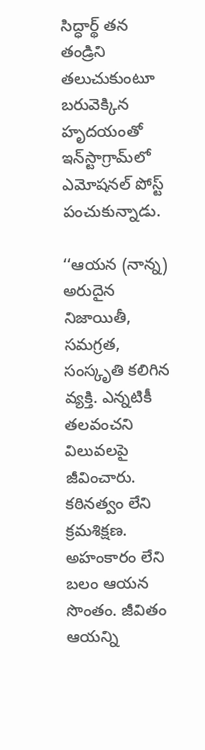సిద్ధార్థ్ తన తండ్రిని తలుచుకుంటూ బరువెక్కిన హృద‌యంతో ఇన్‌స్టాగ్రామ్‌లో ఎమోషనల్ పోస్ట్ పంచుకున్నాడు.

‘‘ఆయన (నాన్న) అరుదైన నిజాయితీ, సమగ్రత, సంస్కృతి కలిగిన వ్యక్తి. ఎన్నటికీ తలవంచని విలువలపై జీవించారు. కఠినత్వం లేని క్రమశిక్షణ. అహంకారం లేని బలం ఆయన సొంతం. జీవితం ఆయన్ని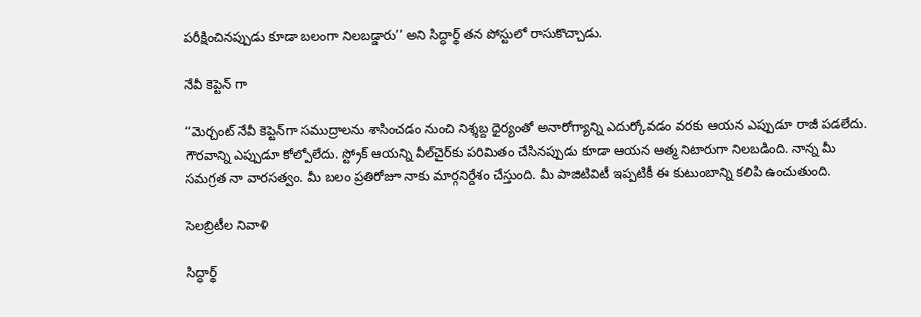పరీక్షించినప్పుడు కూడా బలంగా నిలబడ్డారు’’ అని సిద్ధార్థ్ తన పోస్టులో రాసుకొచ్చాడు.

నేవీ కెప్టెన్ గా

‘‘మెర్చంట్ నేవీ కెప్టెన్‌గా సముద్రాలను శాసించడం నుంచి నిశ్శబ్ద ధైర్యంతో అనారోగ్యాన్ని ఎదుర్కోవడం వరకు ఆయన ఎప్పుడూ రాజీ పడలేదు. గౌరవాన్ని ఎప్పుడూ కోల్పోలేదు. స్ట్రోక్ ఆయన్ని వీల్‌చైర్‌కు పరిమితం చేసినప్పుడు కూడా ఆయన ఆత్మ నిటారుగా నిలబడింది. నాన్న మీ సమగ్రత నా వారసత్వం. మీ బలం ప్రతిరోజూ నాకు మార్గనిర్దేశం చేస్తుంది. మీ పాజిటివిటీ ఇప్పటికీ ఈ కుటుంబాన్ని కలిపి ఉంచుతుంది.

సెలబ్రిటీల నివాళి

సిద్ధార్థ్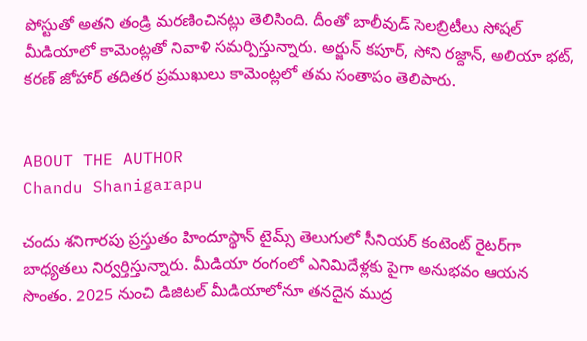పోస్టుతో అతని తండ్రి మరణించినట్లు తెలిసింది. దీంతో బాలీవుడ్ సెలబ్రిటీలు సోషల్ మీడియాలో కామెంట్లతో నివాళి సమర్పిస్తున్నారు. అర్జున్ కపూర్, సోని రజ్దాన్, అలియా భట్, కరణ్ జోహార్ తదితర ప్రముఖులు కామెంట్లలో తమ సంతాపం తెలిపారు.


ABOUT THE AUTHOR
Chandu Shanigarapu

చందు శనిగారపు ప్రస్తుతం హిందూస్థాన్ టైమ్స్ తెలుగులో సీనియర్ కంటెంట్ రైట‌ర్‌గా బాధ్యతలు నిర్వర్తిస్తున్నారు. మీడియా రంగంలో ఎనిమిదేళ్లకు పైగా అనుభవం ఆయన సొంతం. 2025 నుంచి డిజిటల్ మీడియాలోనూ తనదైన ముద్ర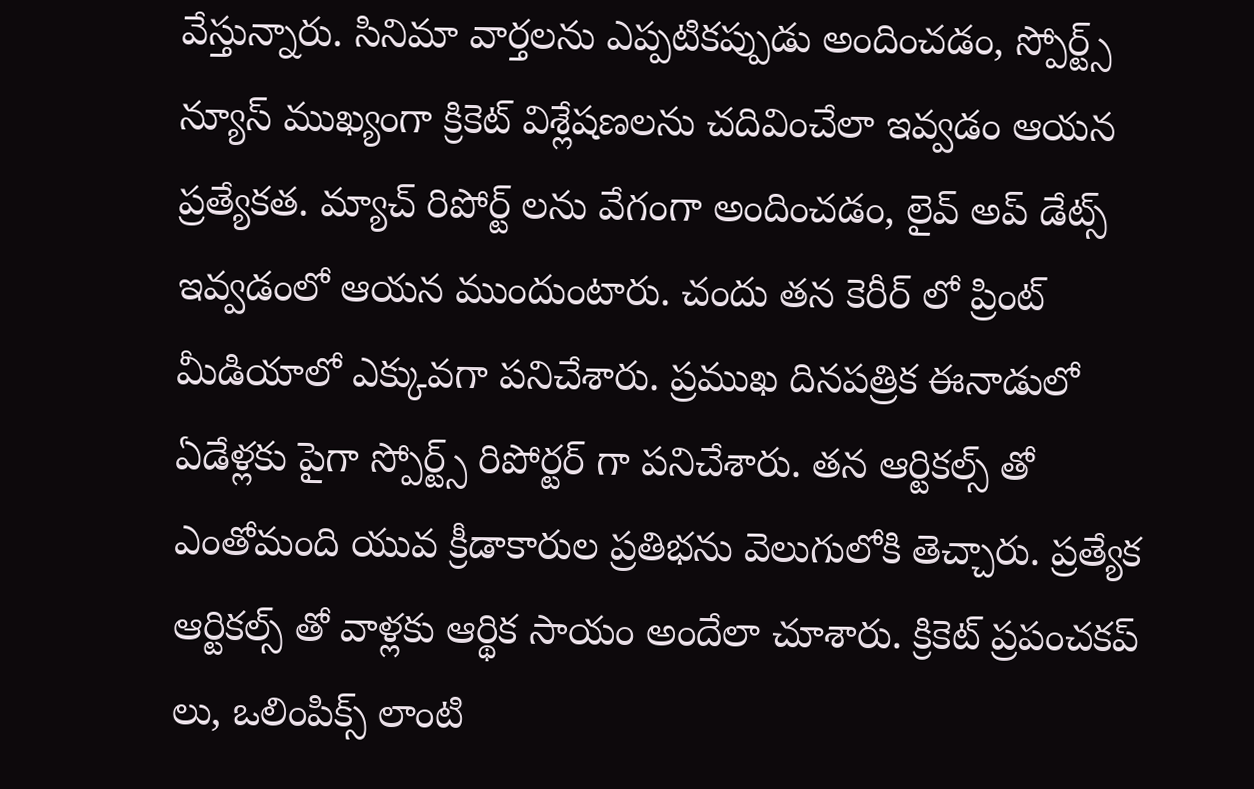వేస్తున్నారు. సినిమా వార్తలను ఎప్పటికప్పుడు అందించడం, స్పోర్ట్స్ న్యూస్ ముఖ్యంగా క్రికెట్ విశ్లేషణలను చదివించేలా ఇవ్వడం ఆయన ప్రత్యేకత. మ్యాచ్ రిపోర్ట్ లను వేగంగా అందించడం, లైవ్ అప్ డేట్స్ ఇవ్వడంలో ఆయన ముందుంటారు. చందు తన కెరీర్ లో ప్రింట్ మీడియాలో ఎక్కువగా పనిచేశారు. ప్రముఖ దినపత్రిక ఈనాడులో ఏడేళ్లకు పైగా స్పోర్ట్స్ రిపోర్టర్ గా పనిచేశారు. తన ఆర్టికల్స్ తో ఎంతోమంది యువ క్రీడాకారుల ప్రతిభను వెలుగులోకి తెచ్చారు. ప్రత్యేక ఆర్టికల్స్ తో వాళ్లకు ఆర్థిక సాయం అందేలా చూశారు. క్రికెట్ ప్రపంచకప్ లు, ఒలింపిక్స్ లాంటి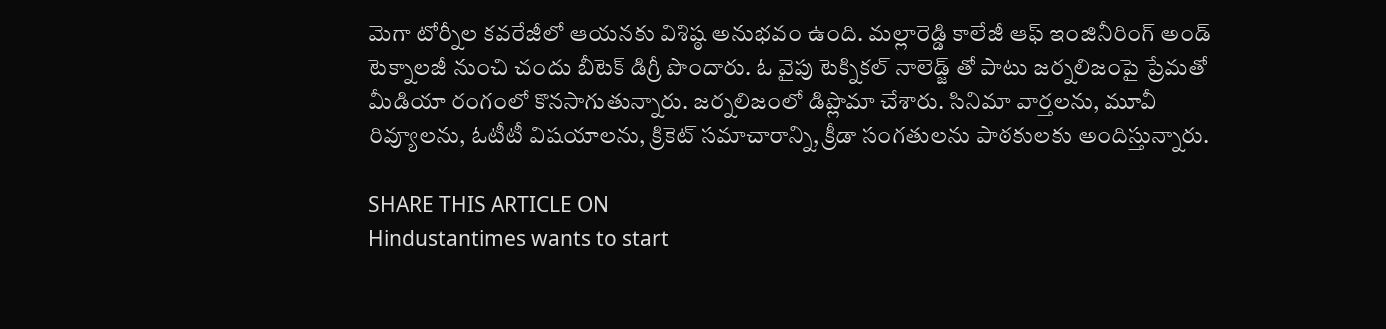మెగా టోర్నీల కవరేజీలో ఆయనకు విశిష్ఠ అనుభవం ఉంది. మల్లారెడ్డి కాలేజీ ఆఫ్ ఇంజినీరింగ్ అండ్ టెక్నాలజీ నుంచి చందు బీటెక్ డిగ్రీ పొందారు. ఓ వైపు టెక్నికల్ నాలెడ్జ్ తో పాటు జర్నలిజంపై ప్రేమతో మీడియా రంగంలో కొనసాగుతున్నారు. జర్నలిజంలో డిప్లొమా చేశారు. సినిమా వార్తలను, మూవీ రివ్యూలను, ఓటీటీ విషయాలను, క్రికెట్ సమాచారాన్ని, క్రీడా సంగతులను పాఠకులకు అందిస్తున్నారు.

SHARE THIS ARTICLE ON
Hindustantimes wants to start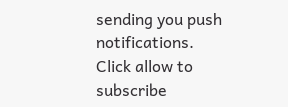sending you push notifications. Click allow to subscribe